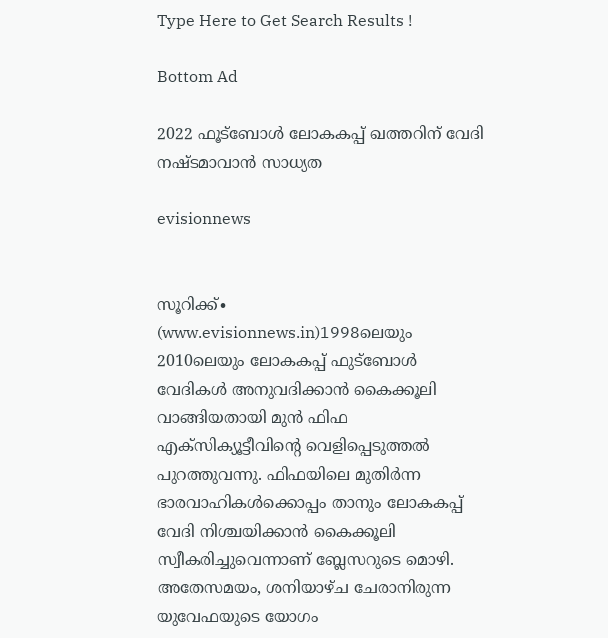Type Here to Get Search Results !

Bottom Ad

2022 ഫൂട്‌ബോള്‍ ലോകകപ്പ് ഖത്തറിന് വേദി നഷ്ടമാവാന്‍ സാധ്യത

evisionnews


സൂറിക്ക്∙ (www.evisionnews.in)1998ലെയും 2010ലെയും ലോകകപ്പ് ഫുട്ബോള്‍ വേദികള്‍ അനുവദിക്കാന്‍ കൈക്കൂലി വാങ്ങിയതായി മുന്‍ ഫിഫ എക്സിക്യൂട്ടീവിന്‍റെ വെളിപ്പെടുത്തല്‍ പുറത്തുവന്നു. ഫിഫയിലെ മുതിര്‍ന്ന ഭാരവാഹികള്‍ക്കൊപ്പം താനും ലോകകപ്പ് വേദി നിശ്ചയിക്കാന്‍ കൈക്കൂലി സ്വീകരിച്ചുവെന്നാണ് ബ്ലേസറുടെ മൊഴി. അതേസമയം, ശനിയാഴ്ച ചേരാനിരുന്ന യുവേഫയുടെ യോഗം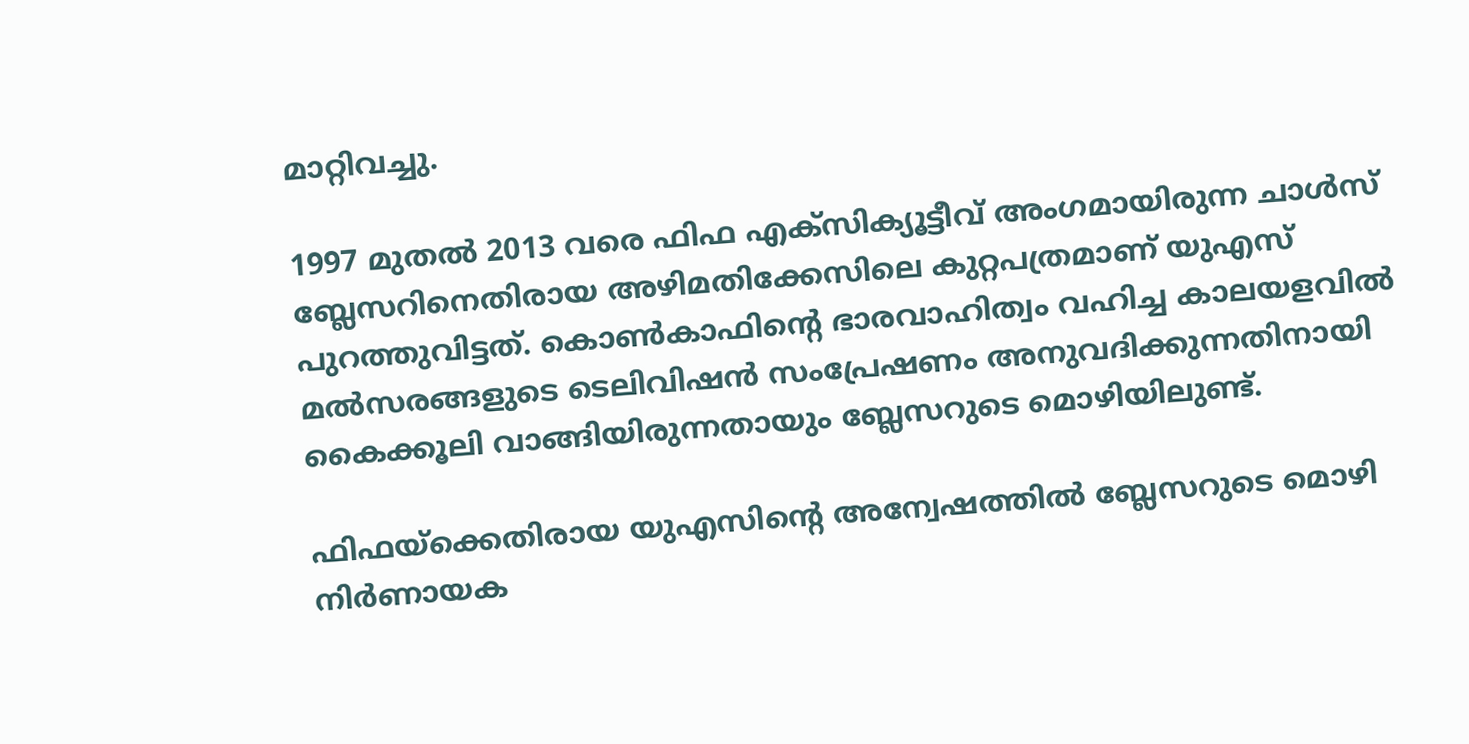മാറ്റിവച്ചു.

1997 മുതല്‍ 2013 വരെ ഫിഫ എക്സിക്യൂട്ടീവ് അംഗമായിരുന്ന ചാള്‍സ് ബ്ലേസറിനെതിരായ അഴിമതിക്കേസിലെ കുറ്റപത്രമാണ് യുഎസ് പുറത്തുവിട്ടത്. കൊണ്‍കാഫിന്‍റെ ഭാരവാഹിത്വം വഹിച്ച കാലയളവില്‍ മല്‍സരങ്ങളുടെ ടെലിവിഷന്‍ സംപ്രേഷണം അനുവദിക്കുന്നതിനായി കൈക്കൂലി വാങ്ങിയിരുന്നതായും ബ്ലേസറുടെ മൊഴിയിലുണ്ട്.

ഫിഫയ്ക്കെതിരായ യുഎസിന്റെ അന്വേഷത്തില്‍ ബ്ലേസറുടെ മൊഴി നിര്‍ണായക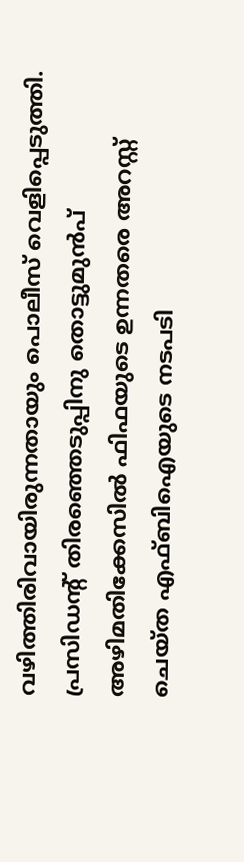വഴിത്തിരിവായിരുന്നതായും പൊലീസ് വെളിപ്പെടുത്തി. പ്രസിഡന്‍റ് തിരഞ്ഞെടുപ്പിനു തൊട്ടുമുൻപ് അഴിമതിക്കേസില്‍ ഫിഫയുടെ ഉന്നതരെ അറസ്റ്റ് ചെയ്ത എഫ്ബിഐയുടെ നടപടി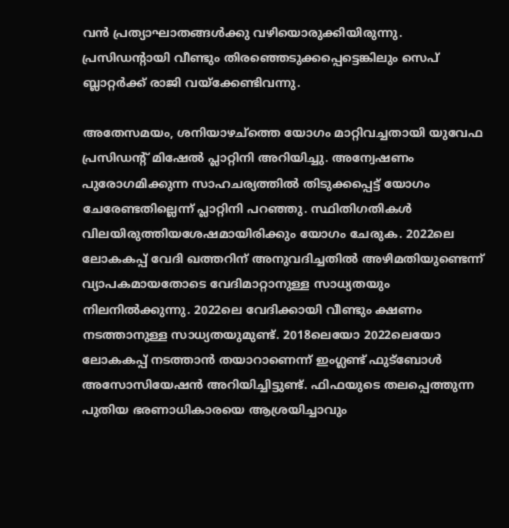വന്‍ പ്രത്യാഘാതങ്ങള്‍ക്കു വഴിയൊരുക്കിയിരുന്നു. പ്രസിഡന്‍റായി വീണ്ടും തിരഞ്ഞെടുക്കപ്പെട്ടെങ്കിലും സെപ് ബ്ലാറ്റര്‍ക്ക് രാജി വയ്ക്കേണ്ടിവന്നു.

അതേസമയം, ശനിയാഴച്ത്തെ യോഗം മാറ്റിവച്ചതായി യുവേഫ പ്രസിഡന്‍റ് മിഷേല്‍ പ്ലാറ്റിനി അറിയിച്ചു. അന്വേഷണം പുരോഗമിക്കുന്ന സാഹചര്യത്തില്‍ തിടുക്കപ്പെട്ട് യോഗം ചേരേണ്ടതില്ലെന്ന് പ്ലാറ്റിനി പറഞ്ഞു. സ്ഥിതിഗതികള്‍ വിലയിരുത്തിയശേഷമായിരിക്കും യോഗം ചേരുക. 2022ലെ ലോകകപ്പ് വേദി ഖത്തറിന് അനുവദിച്ചതില്‍ അഴിമതിയുണ്ടെന്ന് വ്യാപകമായതോടെ വേദിമാറ്റാനുള്ള സാധ്യതയും നിലനില്‍ക്കുന്നു. 2022ലെ വേദിക്കായി വീണ്ടും ക്ഷണം നടത്താനുള്ള സാധ്യതയുമുണ്ട്. 2018ലെയോ 2022ലെയോ ലോകകപ്പ് നടത്താന്‍ തയാറാണെന്ന് ഇംഗ്ലണ്ട് ഫുട്ബോള്‍ അസോസിയേഷന്‍ അറിയിച്ചിട്ടുണ്ട്. ഫിഫയുടെ തലപ്പെത്തുന്ന പുതിയ ഭരണാധികാരയെ ആശ്രയിച്ചാവും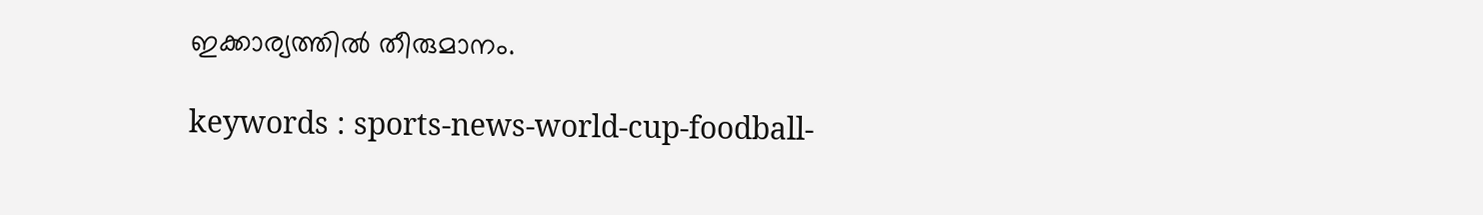ഇക്കാര്യത്തില്‍ തീരുമാനം.

keywords : sports-news-world-cup-foodball-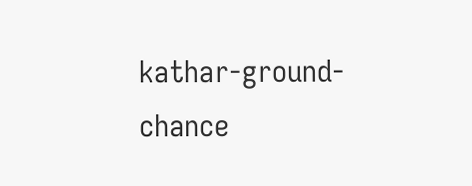kathar-ground-chance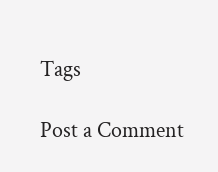Tags

Post a Comment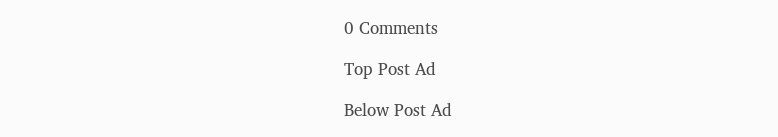0 Comments

Top Post Ad

Below Post Ad